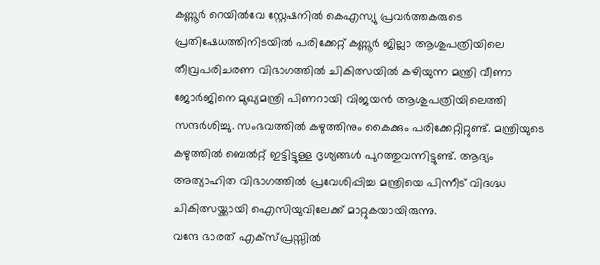കണ്ണൂർ റെയിൽവേ സ്റ്റേഷനിൽ കെഎസ്യു പ്രവർത്തകരുടെ പ്രതിഷേധത്തിനിടയിൽ പരിക്കേറ്റ് കണ്ണൂർ ജില്ലാ ആശുപത്രിയിലെ തീവ്രപരിചരണ വിഭാഗത്തിൽ ചികിത്സയിൽ കഴിയുന്ന മന്ത്രി വീണാ ജോർജിനെ മുഖ്യമന്ത്രി പിണറായി വിജയൻ ആശുപത്രിയിലെത്തി സന്ദർശിച്ചു. സംഭവത്തിൽ കഴുത്തിനും കൈക്കും പരിക്കേറ്റിറ്റുണ്ട്. മന്ത്രിയുടെ കഴുത്തിൽ ബെൽറ്റ് ഇട്ടിട്ടുള്ള ദൃശ്യങ്ങൾ പുറത്തുവന്നിട്ടുണ്ട്. ആദ്യം അത്യാഹിത വിഭാഗത്തിൽ പ്രവേശിപ്പിച്ച മന്ത്രിയെ പിന്നീട് വിദഗ്ദ്ധ ചികിത്സയ്ക്കായി ഐസിയുവിലേക്ക് മാറ്റുകയായിരുന്നു.
വന്ദേ ഭാരത് എക്സ്പ്രസ്സിൽ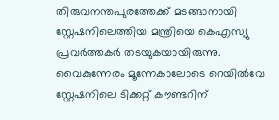തിരുവനന്തപുരത്തേക്ക് മടങ്ങാനായി സ്റ്റേഷനിലെത്തിയ മന്ത്രിയെ കെഎസ്യു പ്രവർത്തകർ തടയുകയായിരുന്നു. വൈകുന്നേരം മൂന്നേകാലോടെ റെയിൽവേ സ്റ്റേഷനിലെ ടിക്കറ്റ് കൗണ്ടറിന്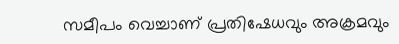സമീപം വെച്ചാണ് പ്രതിഷേധവും അക്രമവും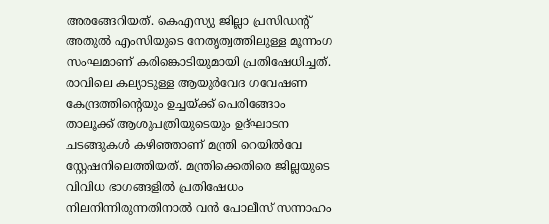അരങ്ങേറിയത്. കെഎസ്യു ജില്ലാ പ്രസിഡന്റ് അതുൽ എംസിയുടെ നേതൃത്വത്തിലുള്ള മൂന്നംഗ സംഘമാണ് കരിങ്കൊടിയുമായി പ്രതിഷേധിച്ചത്.
രാവിലെ കല്യാടുള്ള ആയുർവേദ ഗവേഷണ കേന്ദ്രത്തിന്റെയും ഉച്ചയ്ക്ക് പെരിങ്ങോം താലൂക്ക് ആശുപത്രിയുടെയും ഉദ്ഘാടന ചടങ്ങുകൾ കഴിഞ്ഞാണ് മന്ത്രി റെയിൽവേ സ്റ്റേഷനിലെത്തിയത്. മന്ത്രിക്കെതിരെ ജില്ലയുടെ വിവിധ ഭാഗങ്ങളിൽ പ്രതിഷേധം നിലനിന്നിരുന്നതിനാൽ വൻ പോലീസ് സന്നാഹം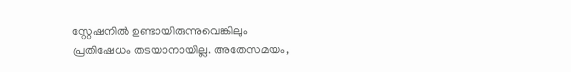സ്റ്റേഷനിൽ ഉണ്ടായിരുന്നുവെങ്കിലും പ്രതിഷേധം തടയാനായില്ല. അതേസമയം,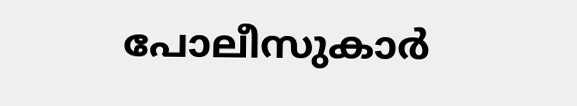പോലീസുകാർ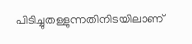പിടിച്ചുതള്ളുന്നതിനിടയിലാണ്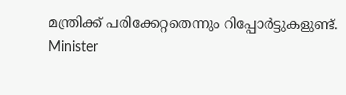മന്ത്രിക്ക് പരിക്കേറ്റതെന്നും റിപ്പോർട്ടുകളുണ്ട്.
Minister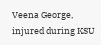Veena George, injured during KSU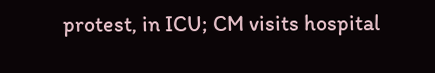protest, in ICU; CM visits hospital